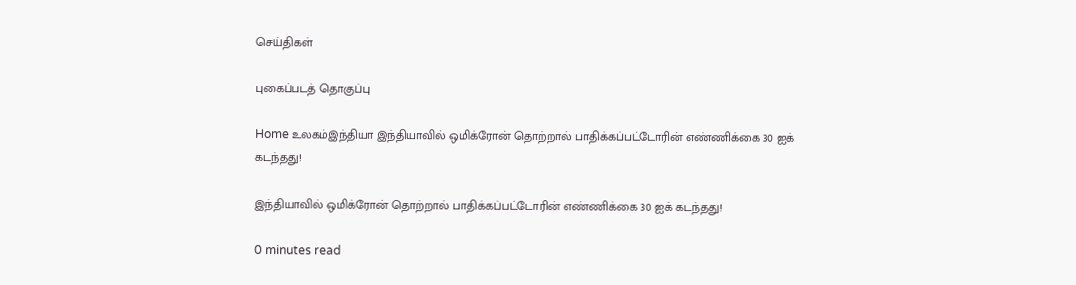செய்திகள்

புகைப்படத் தொகுப்பு

Home உலகம்இந்தியா இந்தியாவில் ஒமிக்ரோன் தொற்றால் பாதிக்கப்பட்டோரின் எண்ணிக்கை 30 ஐக் கடந்தது!

இந்தியாவில் ஒமிக்ரோன் தொற்றால் பாதிக்கப்பட்டோரின் எண்ணிக்கை 30 ஐக் கடந்தது!

0 minutes read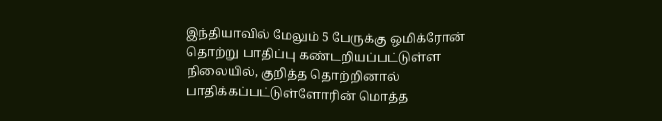இந்தியாவில் மேலும் 5 பேருக்கு ஒமிக்ரோன் தொற்று பாதிப்பு கண்டறியப்பட்டுள்ள நிலையில், குறித்த தொற்றினால் பாதிக்கப்பட்டுள்ளோரின் மொத்த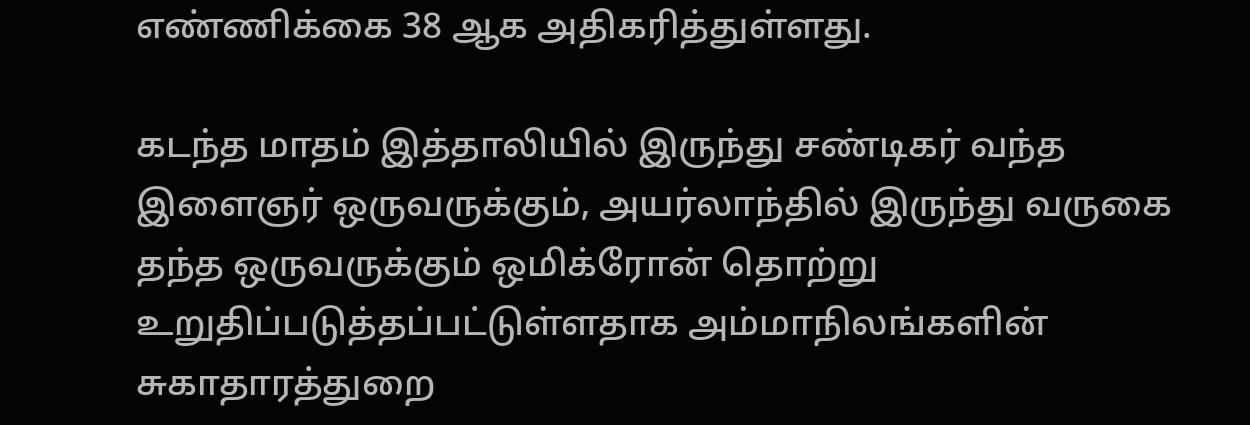எண்ணிக்கை 38 ஆக அதிகரித்துள்ளது.

கடந்த மாதம் இத்தாலியில் இருந்து சண்டிகர் வந்த இளைஞர் ஒருவருக்கும், அயர்லாந்தில் இருந்து வருகை தந்த ஒருவருக்கும் ஒமிக்ரோன் தொற்று உறுதிப்படுத்தப்பட்டுள்ளதாக அம்மாநிலங்களின் சுகாதாரத்துறை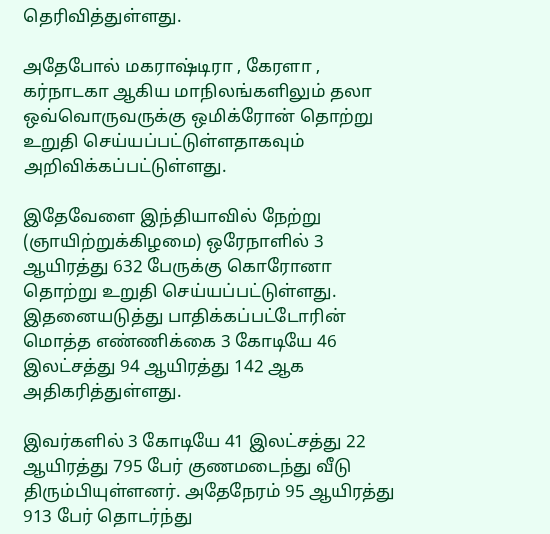தெரிவித்துள்ளது.

அதேபோல் மகராஷ்டிரா , கேரளா , கர்நாடகா ஆகிய மாநிலங்களிலும் தலா ஒவ்வொருவருக்கு ஒமிக்ரோன் தொற்று உறுதி செய்யப்பட்டுள்ளதாகவும் அறிவிக்கப்பட்டுள்ளது.

இதேவேளை இந்தியாவில் நேற்று (ஞாயிற்றுக்கிழமை) ஒரேநாளில் 3 ஆயிரத்து 632 பேருக்கு கொரோனா தொற்று உறுதி செய்யப்பட்டுள்ளது. இதனையடுத்து பாதிக்கப்பட்டோரின் மொத்த எண்ணிக்கை 3 கோடியே 46 இலட்சத்து 94 ஆயிரத்து 142 ஆக அதிகரித்துள்ளது.

இவர்களில் 3 கோடியே 41 இலட்சத்து 22 ஆயிரத்து 795 பேர் குணமடைந்து வீடு திரும்பியுள்ளனர். அதேநேரம் 95 ஆயிரத்து 913 பேர் தொடர்ந்து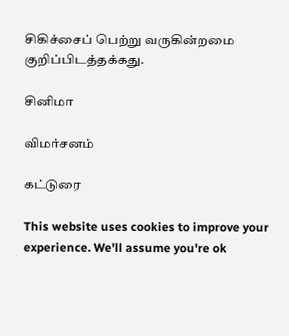சிகிச்சைப் பெற்று வருகின்றமை குறிப்பிடத்தக்கது.

சினிமா

விமர்சனம்

கட்டுரை

This website uses cookies to improve your experience. We'll assume you're ok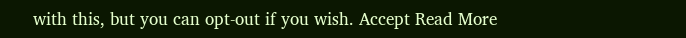with this, but you can opt-out if you wish. Accept Read More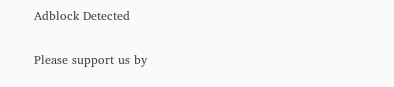Adblock Detected

Please support us by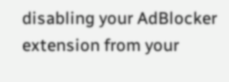disabling your AdBlocker extension from your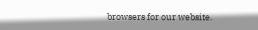browsers for our website.